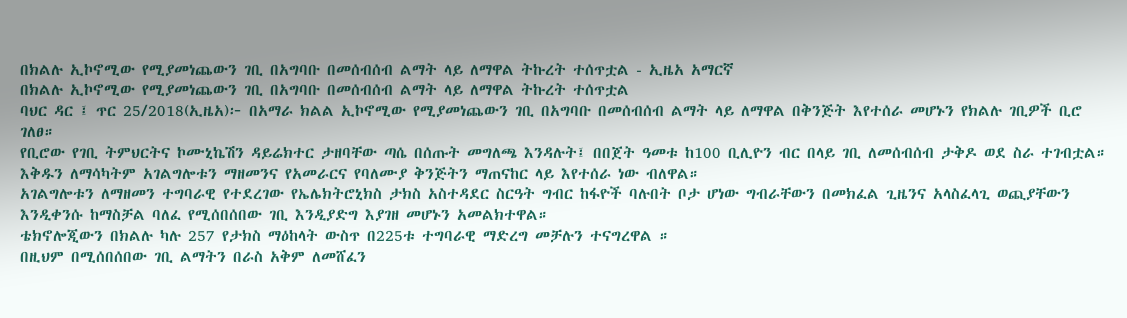በክልሉ ኢኮኖሚው የሚያመነጨውን ገቢ በአግባቡ በመሰብሰብ ልማት ላይ ለማዋል ትኩረት ተሰጥቷል - ኢዜአ አማርኛ
በክልሉ ኢኮኖሚው የሚያመነጨውን ገቢ በአግባቡ በመሰብሰብ ልማት ላይ ለማዋል ትኩረት ተሰጥቷል
ባህር ዳር ፤ ጥር 25/2018(ኢዜአ)፦ በአማራ ክልል ኢኮኖሚው የሚያመነጨውን ገቢ በአግባቡ በመሰብሰብ ልማት ላይ ለማዋል በቅንጅት እየተሰራ መሆኑን የክልሉ ገቢዎች ቢሮ ገለፀ።
የቢሮው የገቢ ትምህርትና ኮሙኒኬሽን ዳይሬክተር ታዘባቸው ጣሴ በሰጡት መግለጫ እንዳሉት፤ በበጀት ዓመቱ ከ100 ቢሊዮን ብር በላይ ገቢ ለመሰብሰብ ታቅዶ ወደ ስራ ተገብቷል።
እቅዱን ለማሳካትም አገልግሎቱን ማዘመንና የአመራርና የባለሙያ ቅንጅትን ማጠናከር ላይ እየተሰራ ነው ብለዋል።
አገልግሎቱን ለማዘመን ተግባራዊ የተደረገው የኤሌክትሮኒክስ ታክስ አስተዳደር ስርዓት ግብር ከፋዮች ባሉበት ቦታ ሆነው ግብራቸውን በመክፈል ጊዜንና አላስፈላጊ ወጪያቸውን እንዲቀንሱ ከማስቻል ባለፈ የሚሰበሰበው ገቢ እንዲያድግ እያገዘ መሆኑን አመልክተዋል።
ቴክኖሎጂውን በክልሉ ካሉ 257 የታክስ ማዕከላት ውስጥ በ225ቱ ተግባራዊ ማድረግ መቻሉን ተናግረዋል ።
በዚህም በሚሰበሰበው ገቢ ልማትን በራስ አቅም ለመሸፈን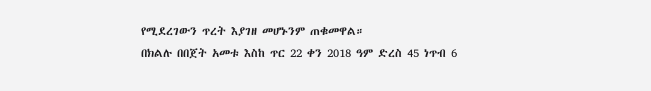የሚደረገውን ጥረት እያገዘ መሆኑንም ጠቁመዋል።
በክልሉ በበጀት አመቱ እስከ ጥር 22 ቀን 2018 ዓም ድረስ 45 ነጥብ 6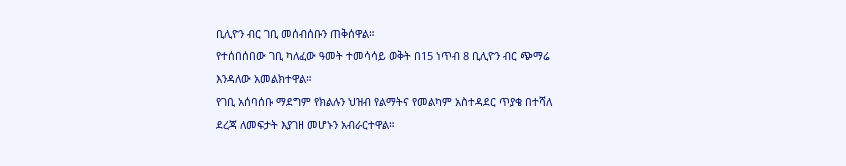ቢሊዮን ብር ገቢ መሰብሰቡን ጠቅሰዋል።
የተሰበሰበው ገቢ ካለፈው ዓመት ተመሳሳይ ወቅት በ15 ነጥብ 8 ቢሊዮን ብር ጭማሬ እንዳለው አመልክተዋል።
የገቢ አሰባሰቡ ማደግም የክልሉን ህዝብ የልማትና የመልካም አስተዳደር ጥያቄ በተሻለ ደረጃ ለመፍታት እያገዘ መሆኑን አብራርተዋል።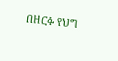በዘርፉ የህግ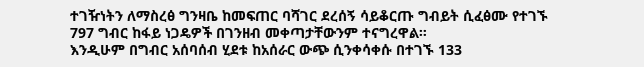ተገዥነትን ለማስረፅ ግንዛቤ ከመፍጠር ባሻገር ደረሰኝ ሳይቆርጡ ግብይት ሲፈፅሙ የተገኙ 797 ግብር ከፋይ ነጋዴዎች በገንዘብ መቀጣታቸውንም ተናግረዋል።
እንዲሁም በግብር አሰባሰብ ሂደቱ ከአሰራር ውጭ ሲንቀሳቀሱ በተገኙ 133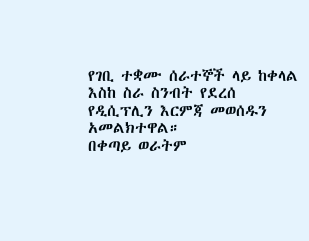የገቢ ተቋሙ ሰራተኞች ላይ ከቀላል እስከ ስራ ስንብት የደረሰ የዲሲፕሊን እርምጃ መወሰዱን አመልክተዋል።
በቀጣይ ወራትም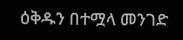ዕቅዱን በተሟላ መንገድ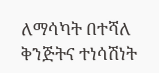ለማሳካት በተሻለ ቅንጅትና ተነሳሽነት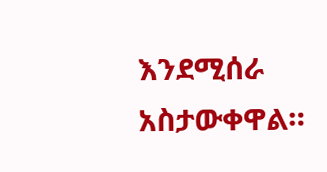እንደሚሰራ አስታውቀዋል።